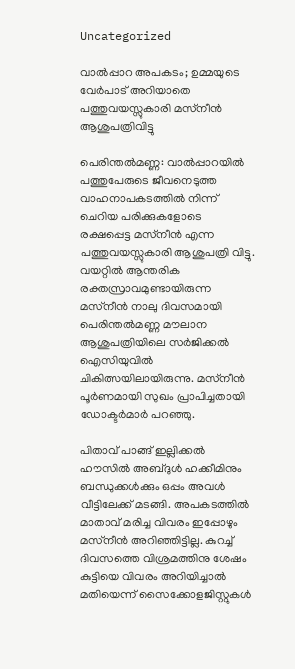Uncategorized

വാല്‍പ്പാറ അപകടം; ഉമ്മയുടെ വേർപാട് അറിയാതെ പത്തുവയസ്സുകാരി മസ്‌നീൻ ആശുപത്രിവിട്ടു

പെരിന്തൽമണ്ണ: വാല്‍പ്പാറയില്‍ പത്തുപേരുടെ ജീവനെടുത്ത വാഹനാപകടത്തില്‍ നിന്ന് ചെറിയ പരിക്കുകളോടെ രക്ഷപ്പെട്ട മസ്‌നീന്‍ എന്ന പത്തുവയസ്സുകാരി ആശുപത്രി വിട്ടു. വയറ്റില്‍ ആന്തരിക രക്തസ്രാവമുണ്ടായിരുന്ന മസ്‌നീന്‍ നാലു ദിവസമായി പെരിന്തല്‍മണ്ണ മൗലാന ആശുപത്രിയിലെ സര്‍ജിക്കല്‍ ഐസിയുവില്‍ ചികിത്സയിലായിരുന്നു. മസ്‌നീന്‍ പൂര്‍ണമായി സുഖം പ്രാപിച്ചതായി ഡോക്ടര്‍മാര്‍ പറഞ്ഞു.

പിതാവ് പാങ്ങ് ഇല്ലിക്കല്‍ ഹൗസില്‍ അബ്ദുള്‍ ഹക്കീമിനും ബന്ധുക്കള്‍ക്കും ഒപ്പം അവള്‍ വീട്ടിലേക്ക് മടങ്ങി. അപകടത്തില്‍ മാതാവ് മരിച്ച വിവരം ഇപ്പോഴും മസ്‌നീന്‍ അറിഞ്ഞിട്ടില്ല. കുറച്ച് ദിവസത്തെ വിശ്രമത്തിനു ശേഷം കുട്ടിയെ വിവരം അറിയിച്ചാല്‍ മതിയെന്ന് സൈക്കോളജിസ്റ്റുകള്‍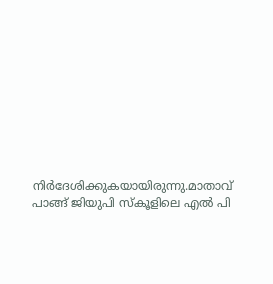നിര്‍ദേശിക്കുകയായിരുന്നു.മാതാവ് പാങ്ങ് ജിയുപി സ്‌കൂളിലെ എൽ പി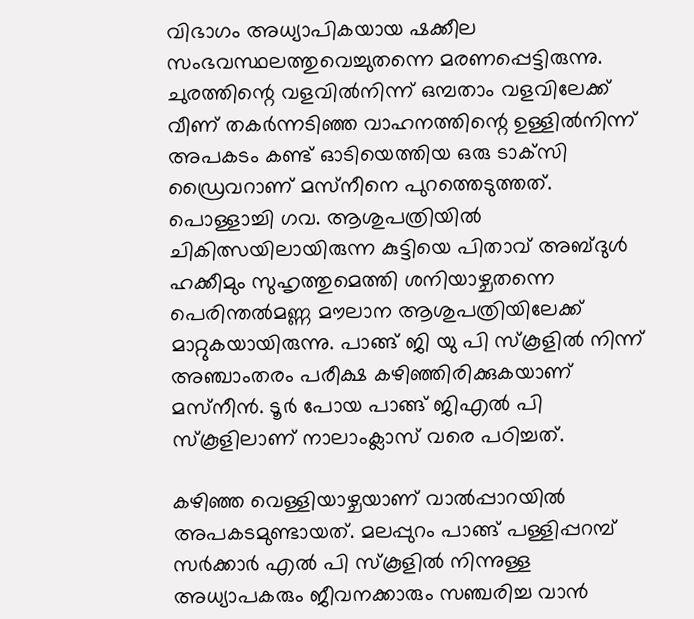വിഭാഗം അധ്യാപികയായ ഷക്കീല സംഭവസ്ഥലത്തുവെച്ചുതന്നെ മരണപ്പെട്ടിരുന്നു. ചുരത്തിന്റെ വളവിൽനിന്ന് ഒമ്പതാം വളവിലേക്ക് വീണ് തകർന്നടിഞ്ഞ വാഹനത്തിന്റെ ഉള്ളിൽനിന്ന് അപകടം കണ്ട് ഓടിയെത്തിയ ഒരു ടാക്‌സി ഡ്രൈവറാണ് മസ്‌നീനെ പുറത്തെടുത്തത്. പൊള്ളാച്ചി ഗവ. ആശുപത്രിയിൽ ചികിത്സയിലായിരുന്ന കുട്ടിയെ പിതാവ് അബ്ദുൾ ഹക്കീമും സുഹൃത്തുമെത്തി ശനിയാഴ്ചതന്നെ പെരിന്തൽമണ്ണ മൗലാന ആശുപത്രിയിലേക്ക് മാറ്റുകയായിരുന്നു. പാങ്ങ് ജി യു പി സ്‌കൂളിൽ നിന്ന് അഞ്ചാംതരം പരീക്ഷ കഴിഞ്ഞിരിക്കുകയാണ് മസ്‌നീൻ. ടൂർ പോയ പാങ്ങ് ജിഎൽ പി സ്‌കൂളിലാണ് നാലാംക്ലാസ് വരെ പഠിച്ചത്.

കഴിഞ്ഞ വെള്ളിയാഴ്ചയാണ് വാല്‍പ്പാറയില്‍ അപകടമുണ്ടായത്. മലപ്പുറം പാങ്ങ് പള്ളിപ്പറമ്പ് സര്‍ക്കാര്‍ എല്‍ പി സ്‌കൂളില്‍ നിന്നുള്ള അധ്യാപകരും ജീവനക്കാരും സഞ്ചരിച്ച വാന്‍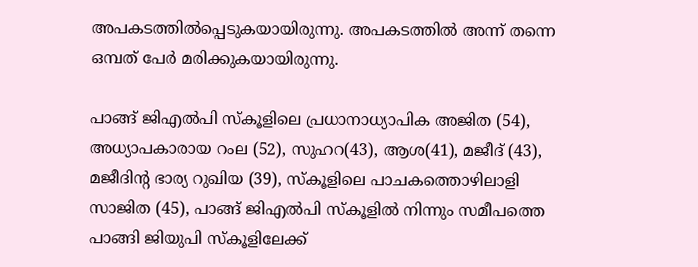അപകടത്തില്‍പ്പെടുകയായിരുന്നു. അപകടത്തില്‍ അന്ന് തന്നെ ഒമ്പത് പേര്‍ മരിക്കുകയായിരുന്നു.

പാങ്ങ് ജിഎല്‍പി സ്‌കൂളിലെ പ്രധാനാധ്യാപിക അജിത (54), അധ്യാപകാരായ റംല (52), സുഹറ(43), ആശ(41), മജീദ് (43), മജീദിന്റ ഭാര്യ റുഖിയ (39), സ്‌കൂളിലെ പാചകത്തൊഴിലാളി സാജിത (45), പാങ്ങ് ജിഎല്‍പി സ്‌കൂളില്‍ നിന്നും സമീപത്തെ പാങ്ങി ജിയുപി സ്‌കൂളിലേക്ക്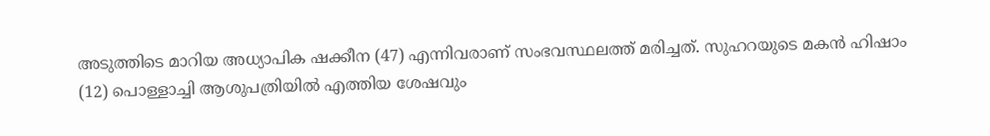അടുത്തിടെ മാറിയ അധ്യാപിക ഷക്കീന (47) എന്നിവരാണ് സംഭവസ്ഥലത്ത് മരിച്ചത്. സുഹറയുടെ മകന്‍ ഹിഷാം (12) പൊള്ളാച്ചി ആശുപത്രിയില്‍ എത്തിയ ശേഷവും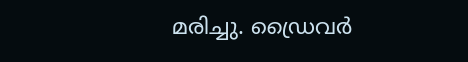മരിച്ചു. ഡ്രൈവര്‍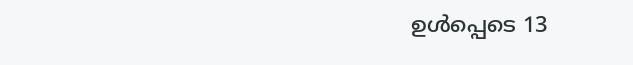ഉള്‍പ്പെടെ 13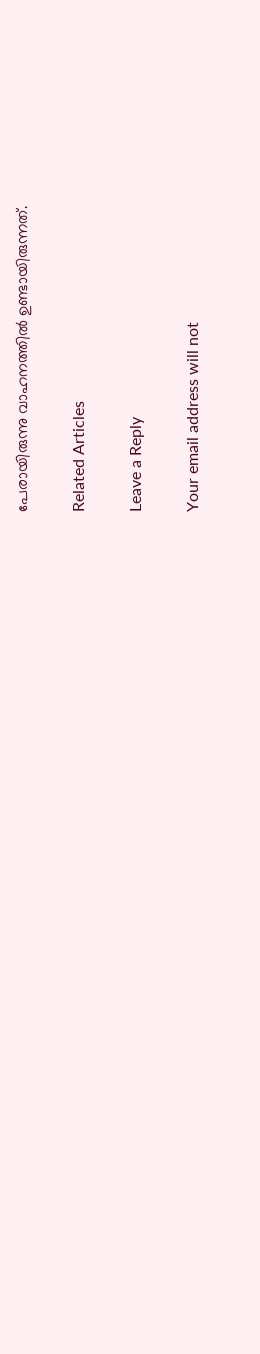പേരായിരുന്നു വാഹനത്തില്‍ ഉണ്ടായിരുന്നത്.

Related Articles

Leave a Reply

Your email address will not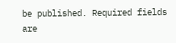be published. Required fields are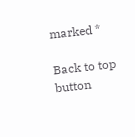marked *

Back to top button